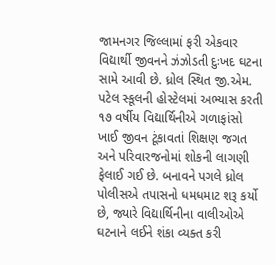જામનગર જિલ્લામાં ફરી એકવાર વિદ્યાર્થી જીવનને ઝંઝોડતી દુઃખદ ઘટના સામે આવી છે. ધ્રોલ સ્થિત જી.એમ. પટેલ સ્કૂલની હોસ્ટેલમાં અભ્યાસ કરતી ૧૭ વર્ષીય વિદ્યાર્થિનીએ ગળાફાંસો ખાઈ જીવન ટૂંકાવતાં શિક્ષણ જગત અને પરિવારજનોમાં શોકની લાગણી ફેલાઈ ગઈ છે. બનાવને પગલે ધ્રોલ પોલીસએ તપાસનો ધમધમાટ શરૂ કર્યો છે, જ્યારે વિદ્યાર્થિનીના વાલીઓએ ઘટનાને લઈને શંકા વ્યક્ત કરી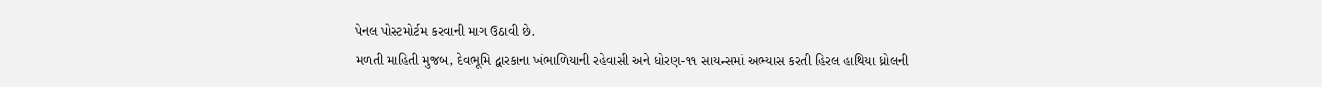પેનલ પોસ્ટમોર્ટમ કરવાની માગ ઉઠાવી છે.
મળતી માહિતી મુજબ, દેવભૂમિ દ્વારકાના ખંભાળિયાની રહેવાસી અને ધોરણ-૧૧ સાયન્સમાં અભ્યાસ કરતી હિરલ હાથિયા ધ્રોલની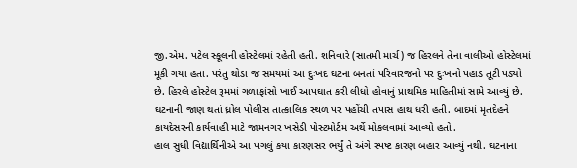જી.એમ. પટેલ સ્કૂલની હોસ્ટેલમાં રહેતી હતી. શનિવારે (સાતમી માર્ચ) જ હિરલને તેના વાલીઓ હોસ્ટેલમાં મૂકી ગયા હતા. પરંતુ થોડા જ સમયમાં આ દુઃખદ ઘટના બનતાં પરિવારજનો પર દુઃખનો પહાડ તૂટી પડ્યો છે. હિરલે હોસ્ટેલ રૂમમાં ગળાફાંસો ખાઈ આપઘાત કરી લીધો હોવાનું પ્રાથમિક માહિતીમાં સામે આવ્યું છે. ઘટનાની જાણ થતાં ધ્રોલ પોલીસ તાત્કાલિક સ્થળ પર પહોંચી તપાસ હાથ ધરી હતી. બાદમાં મૃતદેહને કાયદેસરની કાર્યવાહી માટે જામનગર ખસેડી પોસ્ટમોર્ટમ અર્થે મોકલવામાં આવ્યો હતો.
હાલ સુધી વિદ્યાર્થિનીએ આ પગલું કયા કારણસર ભર્યું તે અંગે સ્પષ્ટ કારણ બહાર આવ્યું નથી. ઘટનાના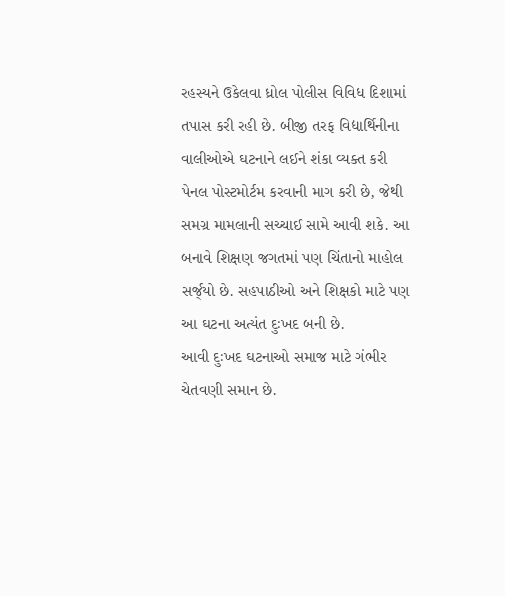રહસ્યને ઉકેલવા ધ્રોલ પોલીસ વિવિધ દિશામાં તપાસ કરી રહી છે. બીજી તરફ વિદ્યાર્થિનીના વાલીઓએ ઘટનાને લઈને શંકા વ્યક્ત કરી પેનલ પોસ્ટમોર્ટમ કરવાની માગ કરી છે, જેથી સમગ્ર મામલાની સચ્ચાઈ સામે આવી શકે. આ બનાવે શિક્ષણ જગતમાં પણ ચિંતાનો માહોલ સર્જ્‌યો છે. સહપાઠીઓ અને શિક્ષકો માટે પણ આ ઘટના અત્યંત દુઃખદ બની છે.
આવી દુઃખદ ઘટનાઓ સમાજ માટે ગંભીર ચેતવણી સમાન છે.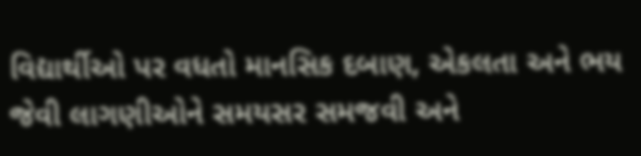વિદ્યાર્થીઓ પર વધતો માનસિક દબાણ, એકલતા અને ભય જેવી લાગણીઓને સમયસર સમજવી અને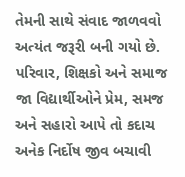તેમની સાથે સંવાદ જાળવવો અત્યંત જરૂરી બની ગયો છે. પરિવાર, શિક્ષકો અને સમાજ જા વિદ્યાર્થીઓને પ્રેમ, સમજ અને સહારો આપે તો કદાચ અનેક નિર્દોષ જીવ બચાવી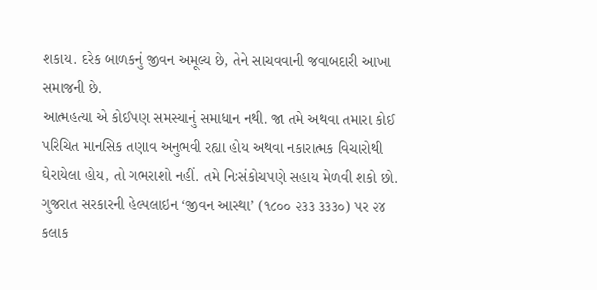શકાય. દરેક બાળકનું જીવન અમૂલ્ય છે, તેને સાચવવાની જવાબદારી આખા સમાજની છે.
આત્મહત્યા એ કોઈપણ સમસ્યાનું સમાધાન નથી. જા તમે અથવા તમારા કોઈ પરિચિત માનસિક તણાવ અનુભવી રહ્યા હોય અથવા નકારાત્મક વિચારોથી ઘેરાયેલા હોય, તો ગભરાશો નહીં. તમે નિઃસંકોચપણે સહાય મેળવી શકો છો. ગુજરાત સરકારની હેલ્પલાઇન ‘જીવન આસ્થા’ (૧૮૦૦ ૨૩૩ ૩૩૩૦) પર ૨૪ કલાક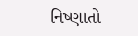નિષ્ણાતો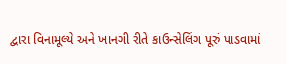દ્વારા વિનામૂલ્યે અને ખાનગી રીતે કાઉન્સેલિંગ પૂરું પાડવામાં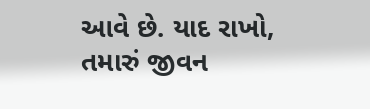આવે છે. યાદ રાખો, તમારું જીવન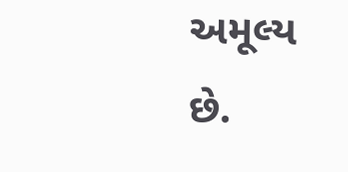અમૂલ્ય છે.